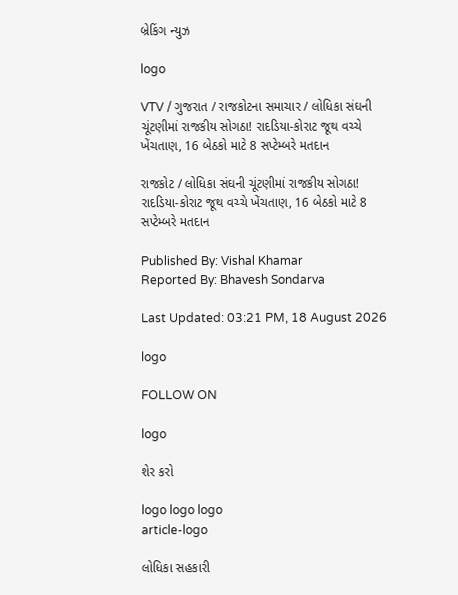બ્રેકિંગ ન્યુઝ

logo

VTV / ગુજરાત / રાજકોટના સમાચાર / લોધિકા સંઘની ચૂંટણીમાં રાજકીય સોગઠા! રાદડિયા-કોરાટ જૂથ વચ્ચે ખેંચતાણ, 16 બેઠકો માટે 8 સપ્ટેમ્બરે મતદાન

રાજકોટ / લોધિકા સંઘની ચૂંટણીમાં રાજકીય સોગઠા! રાદડિયા-કોરાટ જૂથ વચ્ચે ખેંચતાણ, 16 બેઠકો માટે 8 સપ્ટેમ્બરે મતદાન

Published By: Vishal Khamar
Reported By: Bhavesh Sondarva

Last Updated: 03:21 PM, 18 August 2026

logo

FOLLOW ON

logo

શેર કરો

logo logo logo
article-logo

લોધિકા સહકારી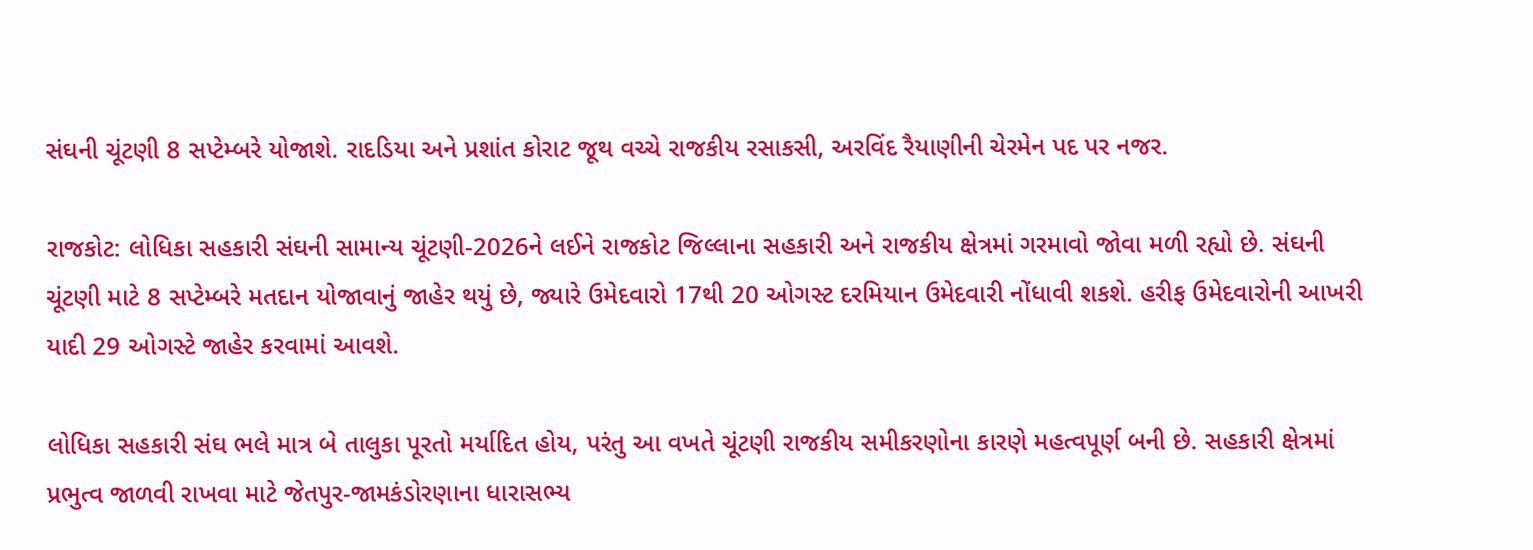સંઘની ચૂંટણી 8 સપ્ટેમ્બરે યોજાશે. રાદડિયા અને પ્રશાંત કોરાટ જૂથ વચ્ચે રાજકીય રસાકસી, અરવિંદ રૈયાણીની ચેરમેન પદ પર નજર.

રાજકોટ: લોધિકા સહકારી સંઘની સામાન્ય ચૂંટણી-2026ને લઈને રાજકોટ જિલ્લાના સહકારી અને રાજકીય ક્ષેત્રમાં ગરમાવો જોવા મળી રહ્યો છે. સંઘની ચૂંટણી માટે 8 સપ્ટેમ્બરે મતદાન યોજાવાનું જાહેર થયું છે, જ્યારે ઉમેદવારો 17થી 20 ઓગસ્ટ દરમિયાન ઉમેદવારી નોંધાવી શકશે. હરીફ ઉમેદવારોની આખરી યાદી 29 ઓગસ્ટે જાહેર કરવામાં આવશે.

લોધિકા સહકારી સંઘ ભલે માત્ર બે તાલુકા પૂરતો મર્યાદિત હોય, પરંતુ આ વખતે ચૂંટણી રાજકીય સમીકરણોના કારણે મહત્વપૂર્ણ બની છે. સહકારી ક્ષેત્રમાં પ્રભુત્વ જાળવી રાખવા માટે જેતપુર-જામકંડોરણાના ધારાસભ્ય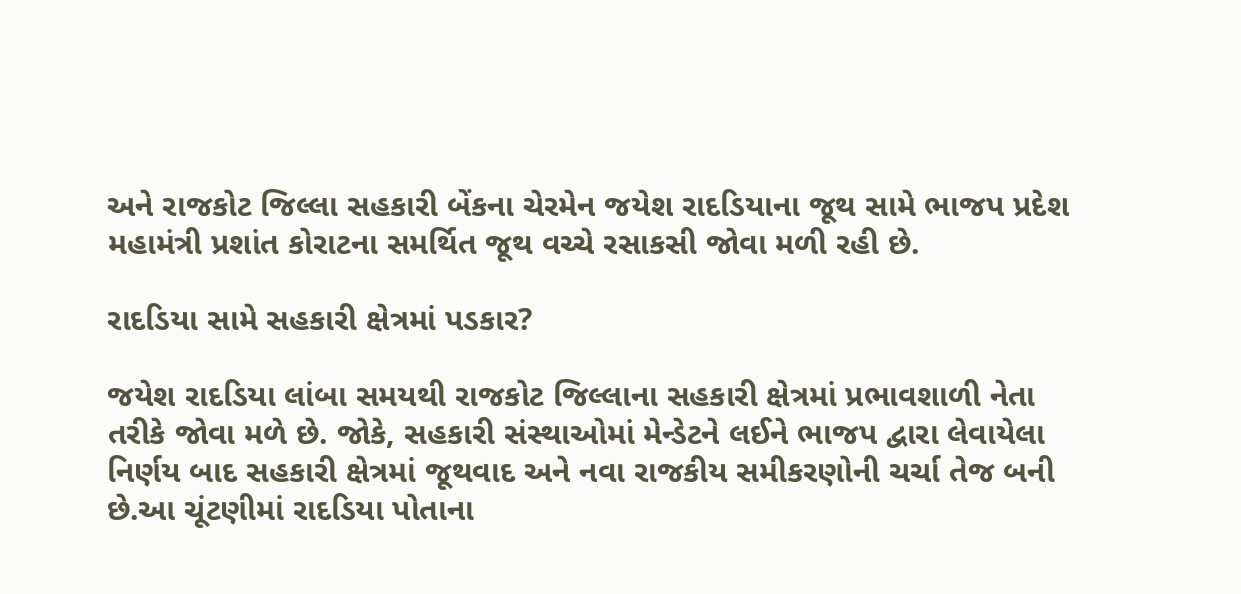અને રાજકોટ જિલ્લા સહકારી બેંકના ચેરમેન જયેશ રાદડિયાના જૂથ સામે ભાજપ પ્રદેશ મહામંત્રી પ્રશાંત કોરાટના સમર્થિત જૂથ વચ્ચે રસાકસી જોવા મળી રહી છે.

રાદડિયા સામે સહકારી ક્ષેત્રમાં પડકાર?

જયેશ રાદડિયા લાંબા સમયથી રાજકોટ જિલ્લાના સહકારી ક્ષેત્રમાં પ્રભાવશાળી નેતા તરીકે જોવા મળે છે. જોકે, સહકારી સંસ્થાઓમાં મેન્ડેટને લઈને ભાજપ દ્વારા લેવાયેલા નિર્ણય બાદ સહકારી ક્ષેત્રમાં જૂથવાદ અને નવા રાજકીય સમીકરણોની ચર્ચા તેજ બની છે.આ ચૂંટણીમાં રાદડિયા પોતાના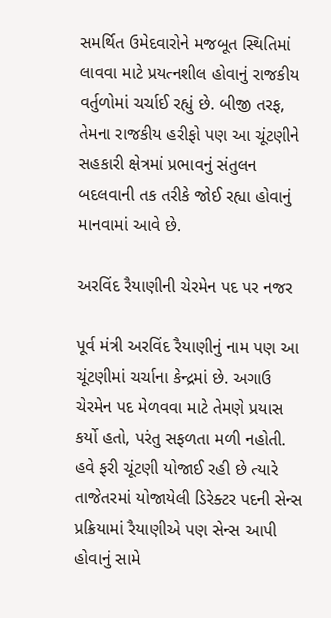સમર્થિત ઉમેદવારોને મજબૂત સ્થિતિમાં લાવવા માટે પ્રયત્નશીલ હોવાનું રાજકીય વર્તુળોમાં ચર્ચાઈ રહ્યું છે. બીજી તરફ, તેમના રાજકીય હરીફો પણ આ ચૂંટણીને સહકારી ક્ષેત્રમાં પ્રભાવનું સંતુલન બદલવાની તક તરીકે જોઈ રહ્યા હોવાનું માનવામાં આવે છે.

અરવિંદ રૈયાણીની ચેરમેન પદ પર નજર

પૂર્વ મંત્રી અરવિંદ રૈયાણીનું નામ પણ આ ચૂંટણીમાં ચર્ચાના કેન્દ્રમાં છે. અગાઉ ચેરમેન પદ મેળવવા માટે તેમણે પ્રયાસ કર્યો હતો, પરંતુ સફળતા મળી નહોતી. હવે ફરી ચૂંટણી યોજાઈ રહી છે ત્યારે તાજેતરમાં યોજાયેલી ડિરેક્ટર પદની સેન્સ પ્રક્રિયામાં રૈયાણીએ પણ સેન્સ આપી હોવાનું સામે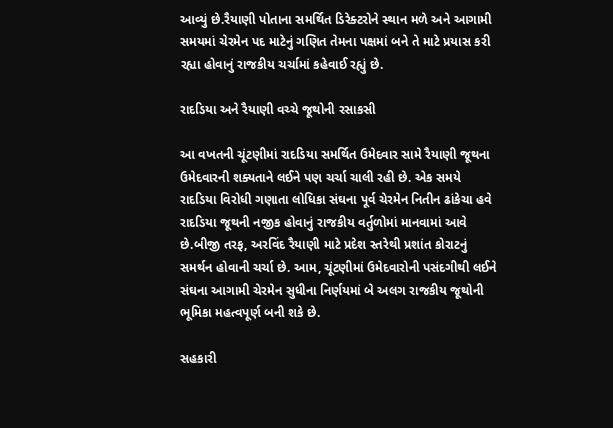આવ્યું છે.રૈયાણી પોતાના સમર્થિત ડિરેક્ટરોને સ્થાન મળે અને આગામી સમયમાં ચેરમેન પદ માટેનું ગણિત તેમના પક્ષમાં બને તે માટે પ્રયાસ કરી રહ્યા હોવાનું રાજકીય ચર્ચામાં કહેવાઈ રહ્યું છે.

રાદડિયા અને રૈયાણી વચ્ચે જૂથોની રસાકસી

આ વખતની ચૂંટણીમાં રાદડિયા સમર્થિત ઉમેદવાર સામે રૈયાણી જૂથના ઉમેદવારની શક્યતાને લઈને પણ ચર્ચા ચાલી રહી છે. એક સમયે રાદડિયા વિરોધી ગણાતા લોધિકા સંઘના પૂર્વ ચેરમેન નિતીન ઢાંકેચા હવે રાદડિયા જૂથની નજીક હોવાનું રાજકીય વર્તુળોમાં માનવામાં આવે છે.બીજી તરફ, અરવિંદ રૈયાણી માટે પ્રદેશ સ્તરેથી પ્રશાંત કોરાટનું સમર્થન હોવાની ચર્ચા છે. આમ, ચૂંટણીમાં ઉમેદવારોની પસંદગીથી લઈને સંઘના આગામી ચેરમેન સુધીના નિર્ણયમાં બે અલગ રાજકીય જૂથોની ભૂમિકા મહત્વપૂર્ણ બની શકે છે.

સહકારી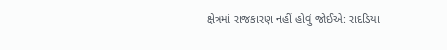ક્ષેત્રમાં રાજકારણ નહીં હોવું જોઈએ: રાદડિયા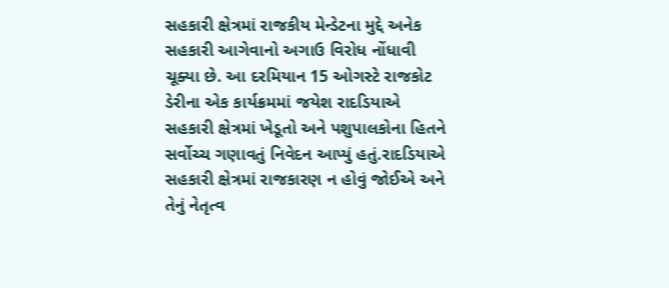સહકારી ક્ષેત્રમાં રાજકીય મેન્ડેટના મુદ્દે અનેક સહકારી આગેવાનો અગાઉ વિરોધ નોંધાવી ચૂક્યા છે. આ દરમિયાન 15 ઓગસ્ટે રાજકોટ ડેરીના એક કાર્યક્રમમાં જયેશ રાદડિયાએ સહકારી ક્ષેત્રમાં ખેડૂતો અને પશુપાલકોના હિતને સર્વોચ્ચ ગણાવતું નિવેદન આપ્યું હતું.રાદડિયાએ સહકારી ક્ષેત્રમાં રાજકારણ ન હોવું જોઈએ અને તેનું નેતૃત્વ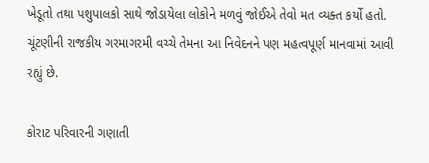ખેડૂતો તથા પશુપાલકો સાથે જોડાયેલા લોકોને મળવું જોઈએ તેવો મત વ્યક્ત કર્યો હતો. ચૂંટણીની રાજકીય ગરમાગરમી વચ્ચે તેમના આ નિવેદનને પણ મહત્વપૂર્ણ માનવામાં આવી રહ્યું છે.

કોરાટ પરિવારની ગણાતી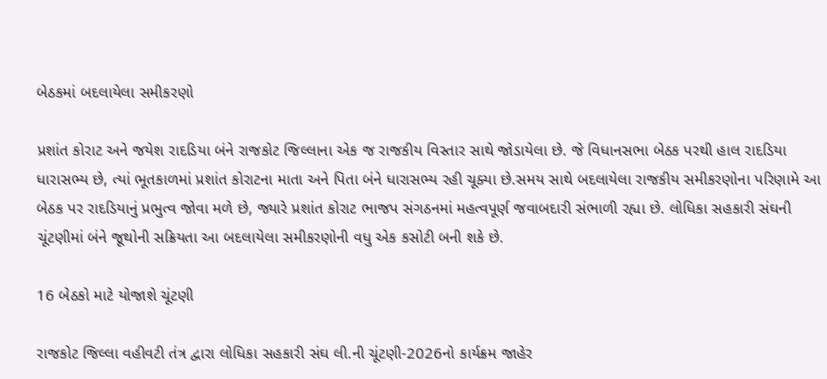બેઠકમાં બદલાયેલા સમીકરણો

પ્રશાંત કોરાટ અને જયેશ રાદડિયા બંને રાજકોટ જિલ્લાના એક જ રાજકીય વિસ્તાર સાથે જોડાયેલા છે. જે વિધાનસભા બેઠક પરથી હાલ રાદડિયા ધારાસભ્ય છે, ત્યાં ભૂતકાળમાં પ્રશાંત કોરાટના માતા અને પિતા બંને ધારાસભ્ય રહી ચૂક્યા છે.સમય સાથે બદલાયેલા રાજકીય સમીકરણોના પરિણામે આ બેઠક પર રાદડિયાનું પ્રભુત્વ જોવા મળે છે, જ્યારે પ્રશાંત કોરાટ ભાજપ સંગઠનમાં મહત્વપૂર્ણ જવાબદારી સંભાળી રહ્યા છે. લોધિકા સહકારી સંઘની ચૂંટણીમાં બંને જૂથોની સક્રિયતા આ બદલાયેલા સમીકરણોની વધુ એક કસોટી બની શકે છે.

16 બેઠકો માટે યોજાશે ચૂંટણી

રાજકોટ જિલ્લા વહીવટી તંત્ર દ્વારા લોધિકા સહકારી સંઘ લી.ની ચૂંટણી-2026નો કાર્યક્રમ જાહેર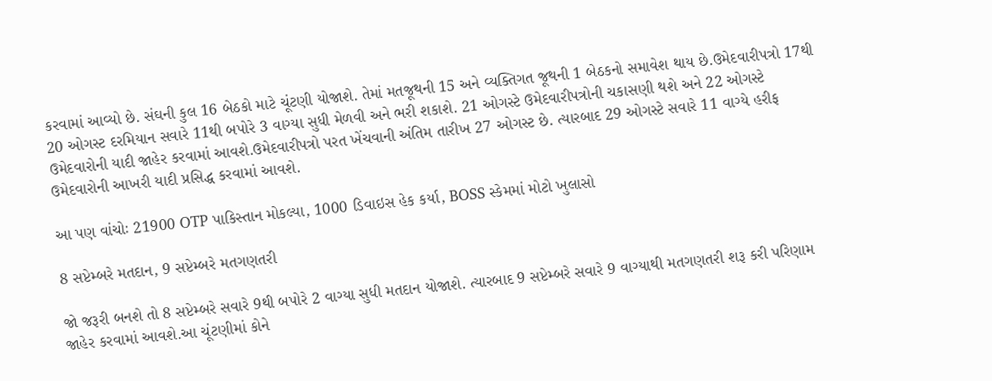કરવામાં આવ્યો છે. સંઘની કુલ 16 બેઠકો માટે ચૂંટણી યોજાશે. તેમાં મતજૂથની 15 અને વ્યક્તિગત જૂથની 1 બેઠકનો સમાવેશ થાય છે.ઉમેદવારીપત્રો 17થી 20 ઓગસ્ટ દરમિયાન સવારે 11થી બપોરે 3 વાગ્યા સુધી મેળવી અને ભરી શકાશે. 21 ઓગસ્ટે ઉમેદવારીપત્રોની ચકાસણી થશે અને 22 ઓગસ્ટે ઉમેદવારોની યાદી જાહેર કરવામાં આવશે.ઉમેદવારીપત્રો પરત ખેંચવાની અંતિમ તારીખ 27 ઓગસ્ટ છે. ત્યારબાદ 29 ઓગસ્ટે સવારે 11 વાગ્યે હરીફ ઉમેદવારોની આખરી યાદી પ્રસિદ્ધ કરવામાં આવશે.

આ પણ વાંચોઃ 21900 OTP પાકિસ્તાન મોકલ્યા, 1000 ડિવાઇસ હેક કર્યા, BOSS સ્કેમમાં મોટો ખુલાસો

8 સપ્ટેમ્બરે મતદાન, 9 સપ્ટેમ્બરે મતગણતરી

જો જરૂરી બનશે તો 8 સપ્ટેમ્બરે સવારે 9થી બપોરે 2 વાગ્યા સુધી મતદાન યોજાશે. ત્યારબાદ 9 સપ્ટેમ્બરે સવારે 9 વાગ્યાથી મતગણતરી શરૂ કરી પરિણામ જાહેર કરવામાં આવશે.આ ચૂંટણીમાં કોને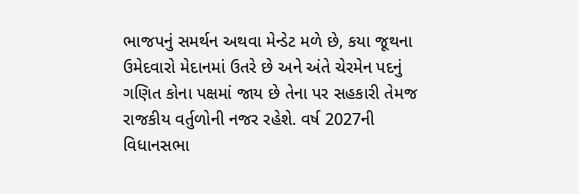ભાજપનું સમર્થન અથવા મેન્ડેટ મળે છે, કયા જૂથના ઉમેદવારો મેદાનમાં ઉતરે છે અને અંતે ચેરમેન પદનું ગણિત કોના પક્ષમાં જાય છે તેના પર સહકારી તેમજ રાજકીય વર્તુળોની નજર રહેશે. વર્ષ 2027ની વિધાનસભા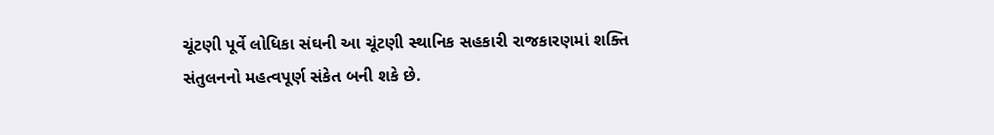ચૂંટણી પૂર્વે લોધિકા સંઘની આ ચૂંટણી સ્થાનિક સહકારી રાજકારણમાં શક્તિ સંતુલનનો મહત્વપૂર્ણ સંકેત બની શકે છે.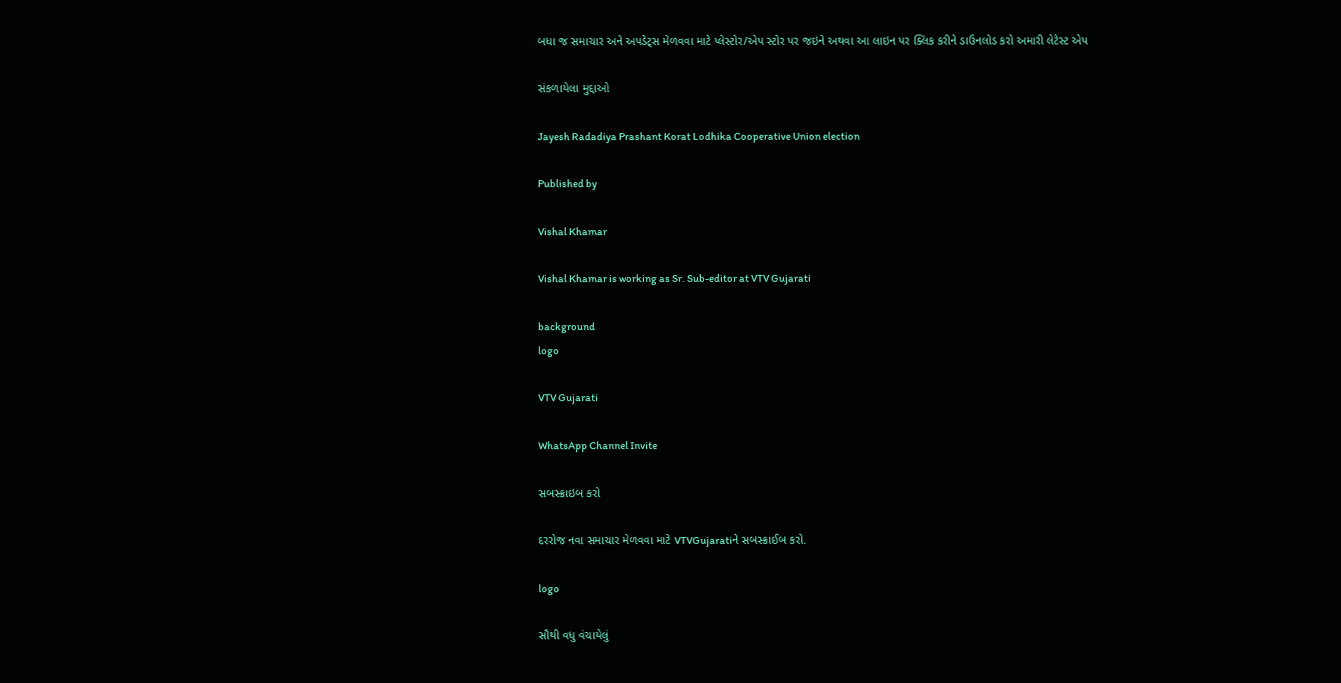બધા જ સમાચાર અને અપડેટ્સ મેળવવા માટે પ્લેસ્ટોર/એપ સ્ટોર પર જઇને અથવા આ લાઇન પર ક્લિક કરીને ડાઉનલોડ કરો અમારી લેટેસ્ટ એપ

સંકળાયેલા મુદ્દાઓ

Jayesh Radadiya Prashant Korat Lodhika Cooperative Union election

Published by

Vishal Khamar

Vishal Khamar is working as Sr. Sub-editor at VTV Gujarati

background
logo

VTV Gujarati

WhatsApp Channel Invite

સબસ્ક્રાઇબ કરો

દરરોજ નવા સમાચાર મેળવવા માટે VTVGujaratiને સબસ્ક્રાઈબ કરો.

logo

સૌથી વધુ વંચાયેલું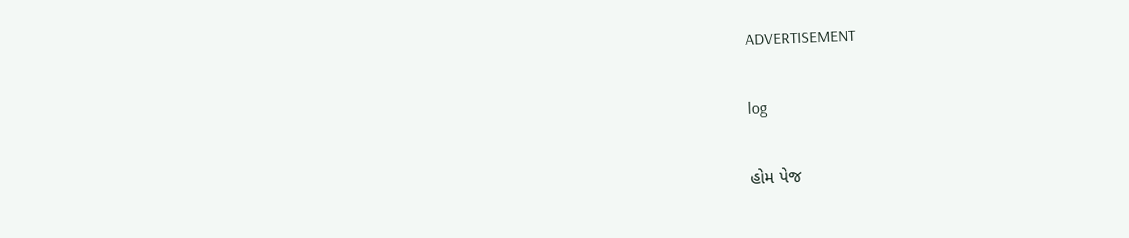ADVERTISEMENT

log

હોમ પેજ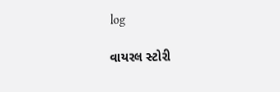log

વાયરલ સ્ટોરી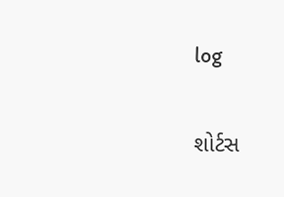log

શોર્ટસ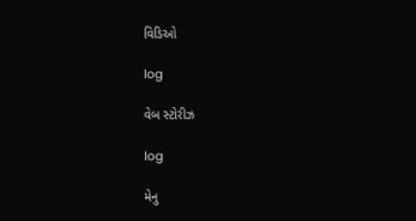વિડિઓ

log

વેબ સ્ટોરીઝ

log

મેનુ